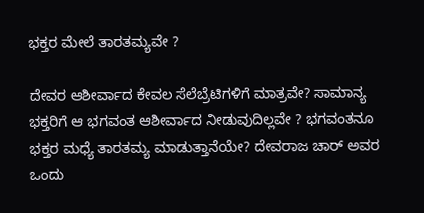ಭಕ್ತರ ಮೇಲೆ ತಾರತಮ್ಯವೇ ?

ದೇವರ ಆಶೀರ್ವಾದ ಕೇವಲ ಸೆಲೆಬ್ರೆಟಿಗಳಿಗೆ ಮಾತ್ರವೇ? ಸಾಮಾನ್ಯ ಭಕ್ತರಿಗೆ ಆ ಭಗವಂತ ಆಶೀರ್ವಾದ ನೀಡುವುದಿಲ್ಲವೇ ? ಭಗವಂತನೂ ಭಕ್ತರ ಮಧ್ಯೆ ತಾರತಮ್ಯ ಮಾಡುತ್ತಾನೆಯೇ? ದೇವರಾಜ ಚಾರ್ ಅವರ ಒಂದು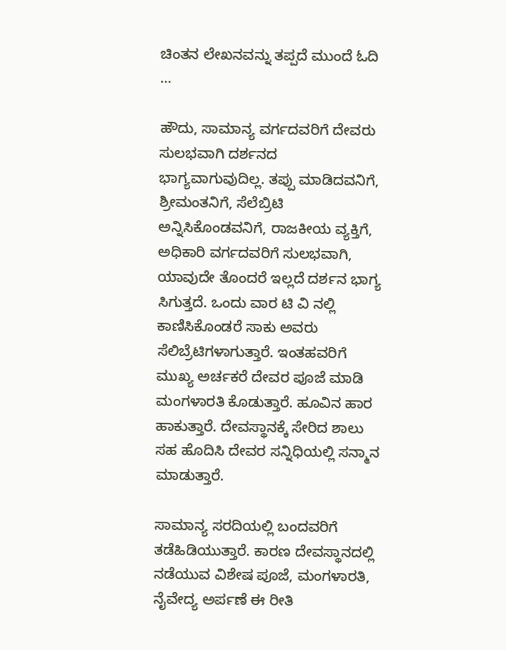ಚಿಂತನ ಲೇಖನವನ್ನು ತಪ್ಪದೆ ಮುಂದೆ ಓದಿ …

ಹೌದು, ಸಾಮಾನ್ಯ ವರ್ಗದವರಿಗೆ ದೇವರು ಸುಲಭವಾಗಿ ದರ್ಶನದ ಭಾಗ್ಯವಾಗುವುದಿಲ್ಲ. ತಪ್ಪು ಮಾಡಿದವನಿಗೆ,  ಶ್ರೀಮಂತನಿಗೆ, ಸೆಲೆಬ್ರಿಟಿ ಅನ್ನಿಸಿಕೊಂಡವನಿಗೆ, ರಾಜಕೀಯ ವ್ಯಕ್ತಿಗೆ, ಅಧಿಕಾರಿ ವರ್ಗದವರಿಗೆ ಸುಲಭವಾಗಿ, ಯಾವುದೇ ತೊಂದರೆ ಇಲ್ಲದೆ ದರ್ಶನ ಭಾಗ್ಯ ಸಿಗುತ್ತದೆ. ಒಂದು ವಾರ ಟಿ ವಿ ನಲ್ಲಿ ಕಾಣಿಸಿಕೊಂಡರೆ ಸಾಕು ಅವರು ಸೆಲಿಬ್ರೆಟಿಗಳಾಗುತ್ತಾರೆ. ಇಂತಹವರಿಗೆ ಮುಖ್ಯ ಅರ್ಚಕರೆ ದೇವರ ಪೂಜೆ ಮಾಡಿ ಮಂಗಳಾರತಿ ಕೊಡುತ್ತಾರೆ. ಹೂವಿನ ಹಾರ ಹಾಕುತ್ತಾರೆ. ದೇವಸ್ಥಾನಕ್ಕೆ ಸೇರಿದ ಶಾಲು ಸಹ ಹೊದಿಸಿ ದೇವರ ಸನ್ನಿಧಿಯಲ್ಲಿ ಸನ್ಮಾನ ಮಾಡುತ್ತಾರೆ.

ಸಾಮಾನ್ಯ ಸರದಿಯಲ್ಲಿ ಬಂದವರಿಗೆ ತಡೆಹಿಡಿಯುತ್ತಾರೆ. ಕಾರಣ ದೇವಸ್ಥಾನದಲ್ಲಿ ನಡೆಯುವ ವಿಶೇಷ ಪೂಜೆ, ಮಂಗಳಾರತಿ, ನೈವೇದ್ಯ ಅರ್ಪಣೆ ಈ ರೀತಿ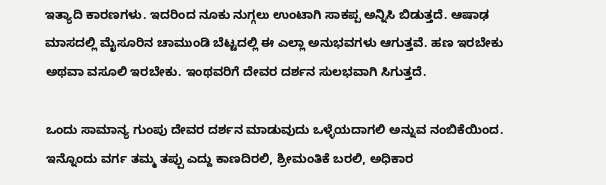ಇತ್ಯಾದಿ ಕಾರಣಗಳು. ಇದರಿಂದ ನೂಕು ನುಗ್ಗಲು ಉಂಟಾಗಿ ಸಾಕಪ್ಪ ಅನ್ನಿಸಿ ಬಿಡುತ್ತದೆ. ಆಷಾಢ ಮಾಸದಲ್ಲಿ ಮೈಸೂರಿನ ಚಾಮುಂಡಿ ಬೆಟ್ಟದಲ್ಲಿ ಈ ಎಲ್ಲಾ ಅನುಭವಗಳು ಆಗುತ್ತವೆ. ಹಣ ಇರಬೇಕು ಅಥವಾ ವಸೂಲಿ ಇರಬೇಕು. ಇಂಥವರಿಗೆ ದೇವರ ದರ್ಶನ ಸುಲಭವಾಗಿ ಸಿಗುತ್ತದೆ.

ಒಂದು ಸಾಮಾನ್ಯ ಗುಂಪು ದೇವರ ದರ್ಶನ ಮಾಡುವುದು ಒಳ್ಳೆಯದಾಗಲಿ ಅನ್ನುವ ನಂಬಿಕೆಯಿಂದ. ಇನ್ನೊಂದು ವರ್ಗ ತಮ್ಮ ತಪ್ಪು ಎದ್ದು ಕಾಣದಿರಲಿ, ಶ್ರೀಮಂತಿಕೆ ಬರಲಿ, ಅಧಿಕಾರ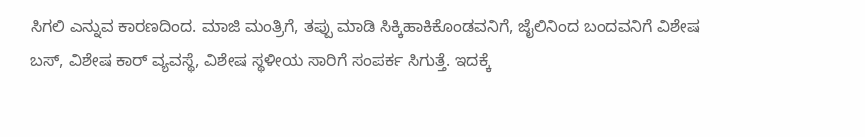ಸಿಗಲಿ ಎನ್ನುವ ಕಾರಣದಿಂದ. ಮಾಜಿ ಮಂತ್ರಿಗೆ, ತಪ್ಪು ಮಾಡಿ ಸಿಕ್ಕಿಹಾಕಿಕೊಂಡವನಿಗೆ, ಜೈಲಿನಿಂದ ಬಂದವನಿಗೆ ವಿಶೇಷ ಬಸ್, ವಿಶೇಷ ಕಾರ್ ವ್ಯವಸ್ಥೆ, ವಿಶೇಷ ಸ್ಥಳೀಯ ಸಾರಿಗೆ ಸಂಪರ್ಕ ಸಿಗುತ್ತೆ. ಇದಕ್ಕೆ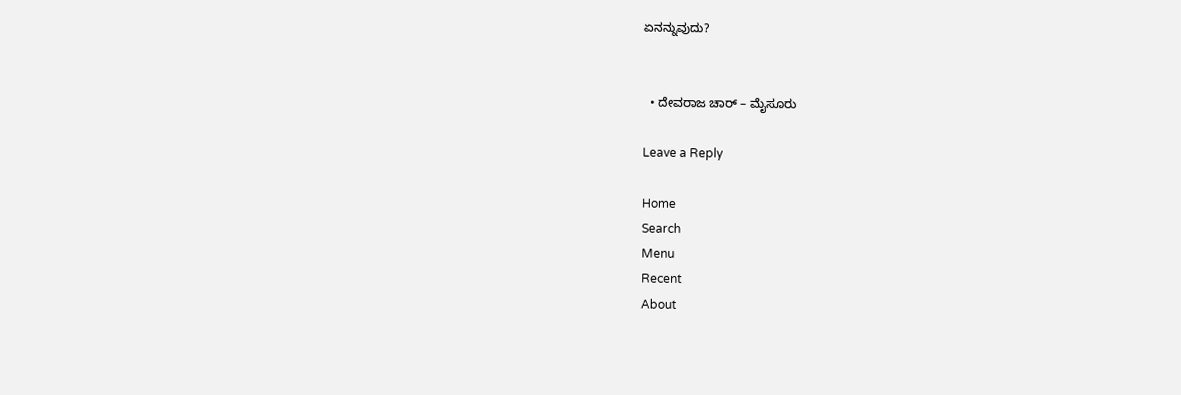ಏನನ್ನುವುದು?


  • ದೇವರಾಜ ಚಾರ್ – ಮೈಸೂರು

Leave a Reply

Home
Search
Menu
Recent
About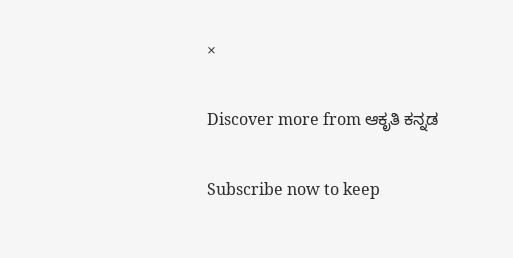×

Discover more from ಆಕೃತಿ ಕನ್ನಡ

Subscribe now to keep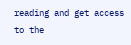reading and get access to the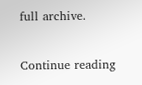full archive.

Continue reading